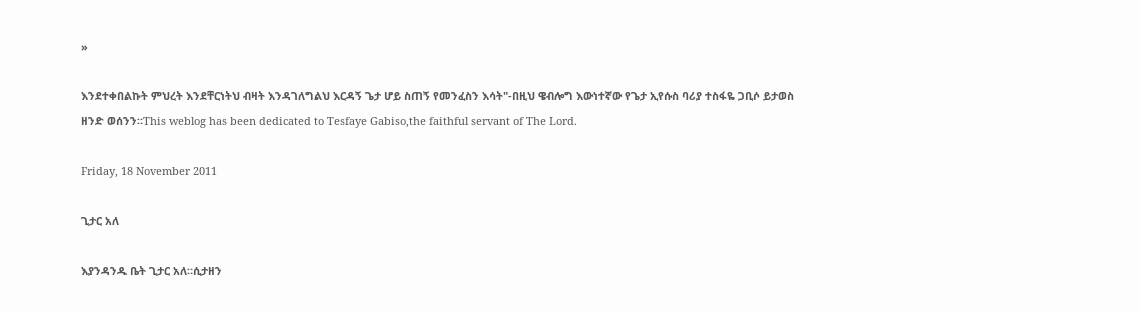»

እንደተቀበልኩት ምህረት እንደቸርነትህ ብዛት እንዳገለግልህ እርዳኝ ጌታ ሆይ ስጠኝ የመንፈስን እሳት"-በዚህ ዌብሎግ እውነተኛው የጌታ ኢየሱስ ባሪያ ተስፋዬ ጋቢሶ ይታወስ ዘንድ ወሰንን።This weblog has been dedicated to Tesfaye Gabiso,the faithful servant of The Lord.

Friday, 18 November 2011

ጊታር አለ

እያንዳንዱ ቤት ጊታር አለ።ሲታዘን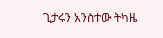ጊታሩን አንስተው ትካዜ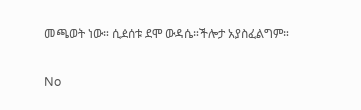መጫወት ነው። ሲዸሰቱ ደሞ ውዳሴ።ችሎታ አያስፈልግም።

No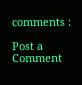comments :

Post a Comment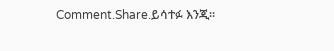Comment.Share.ይሳተፉ እንጂ።